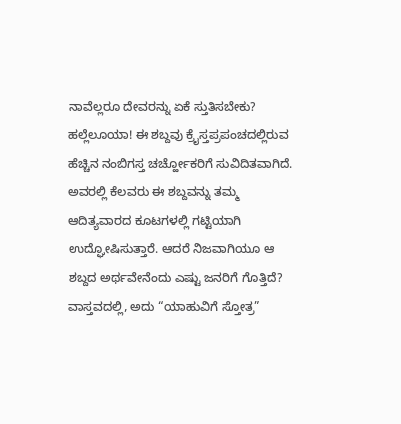ನಾವೆಲ್ಲರೂ ದೇವರನ್ನು ಏಕೆ ಸ್ತುತಿಸಬೇಕು?
ಹಲ್ಲೆಲೂಯಾ! ಈ ಶಬ್ದವು ಕ್ರೈಸ್ತಪ್ರಪಂಚದಲ್ಲಿರುವ ಹೆಚ್ಚಿನ ನಂಬಿಗಸ್ತ ಚರ್ಚ್ಹೋಕರಿಗೆ ಸುವಿದಿತವಾಗಿದೆ. ಅವರಲ್ಲಿ ಕೆಲವರು ಈ ಶಬ್ದವನ್ನು ತಮ್ಮ ಆದಿತ್ಯವಾರದ ಕೂಟಗಳಲ್ಲಿ ಗಟ್ಟಿಯಾಗಿ ಉದ್ಘೋಷಿಸುತ್ತಾರೆ. ಆದರೆ ನಿಜವಾಗಿಯೂ ಆ ಶಬ್ದದ ಅರ್ಥವೇನೆಂದು ಎಷ್ಟು ಜನರಿಗೆ ಗೊತ್ತಿದೆ? ವಾಸ್ತವದಲ್ಲಿ, ಅದು “ಯಾಹುವಿಗೆ ಸ್ತೋತ್ರ”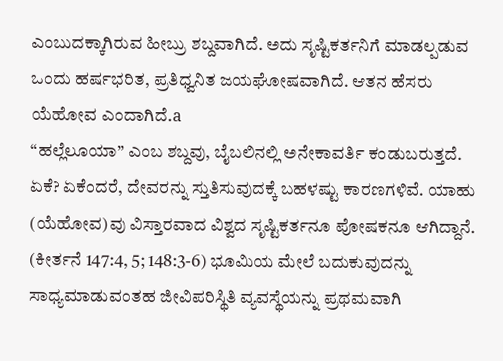ಎಂಬುದಕ್ಕಾಗಿರುವ ಹೀಬ್ರು ಶಬ್ದವಾಗಿದೆ. ಅದು ಸೃಷ್ಟಿಕರ್ತನಿಗೆ ಮಾಡಲ್ಪಡುವ ಒಂದು ಹರ್ಷಭರಿತ, ಪ್ರತಿಧ್ವನಿತ ಜಯಘೋಷವಾಗಿದೆ. ಆತನ ಹೆಸರು ಯೆಹೋವ ಎಂದಾಗಿದೆ.a
“ಹಲ್ಲೆಲೂಯಾ” ಎಂಬ ಶಬ್ದವು, ಬೈಬಲಿನಲ್ಲಿ ಅನೇಕಾವರ್ತಿ ಕಂಡುಬರುತ್ತದೆ. ಏಕೆ? ಏಕೆಂದರೆ, ದೇವರನ್ನು ಸ್ತುತಿಸುವುದಕ್ಕೆ ಬಹಳಷ್ಟು ಕಾರಣಗಳಿವೆ. ಯಾಹು (ಯೆಹೋವ)ವು ವಿಸ್ತಾರವಾದ ವಿಶ್ವದ ಸೃಷ್ಟಿಕರ್ತನೂ ಪೋಷಕನೂ ಆಗಿದ್ದಾನೆ. (ಕೀರ್ತನೆ 147:4, 5; 148:3-6) ಭೂಮಿಯ ಮೇಲೆ ಬದುಕುವುದನ್ನು ಸಾಧ್ಯಮಾಡುವಂತಹ ಜೀವಿಪರಿಸ್ಥಿತಿ ವ್ಯವಸ್ಥೆಯನ್ನು ಪ್ರಥಮವಾಗಿ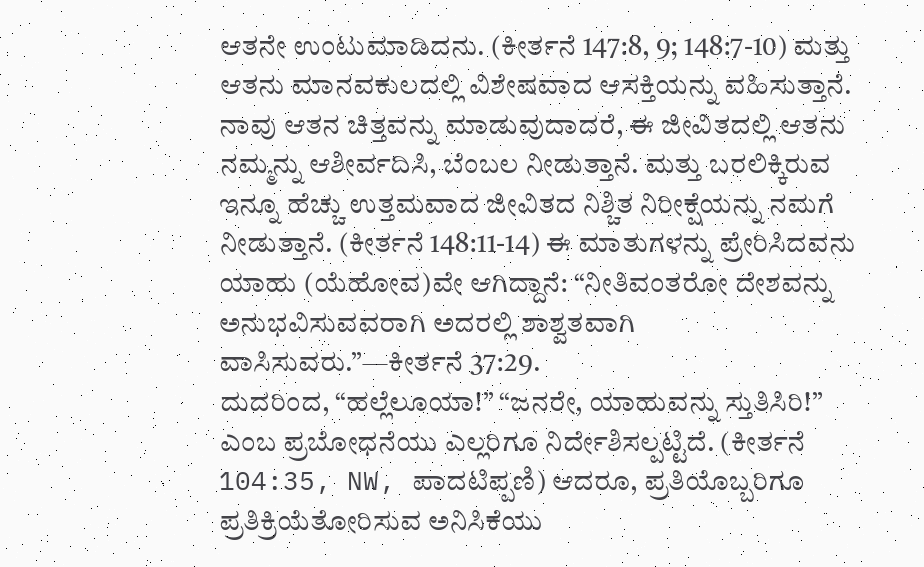ಆತನೇ ಉಂಟುಮಾಡಿದನು. (ಕೀರ್ತನೆ 147:8, 9; 148:7-10) ಮತ್ತು ಆತನು ಮಾನವಕುಲದಲ್ಲಿ ವಿಶೇಷವಾದ ಆಸಕ್ತಿಯನ್ನು ವಹಿಸುತ್ತಾನೆ. ನಾವು ಆತನ ಚಿತ್ತವನ್ನು ಮಾಡುವುದಾದರೆ, ಈ ಜೀವಿತದಲ್ಲಿ ಆತನು ನಮ್ಮನ್ನು ಆಶೀರ್ವದಿಸಿ, ಬೆಂಬಲ ನೀಡುತ್ತಾನೆ. ಮತ್ತು ಬರಲಿಕ್ಕಿರುವ ಇನ್ನೂ ಹೆಚ್ಚು ಉತ್ತಮವಾದ ಜೀವಿತದ ನಿಶ್ಚಿತ ನಿರೀಕ್ಷೆಯನ್ನು ನಮಗೆ ನೀಡುತ್ತಾನೆ. (ಕೀರ್ತನೆ 148:11-14) ಈ ಮಾತುಗಳನ್ನು ಪ್ರೇರಿಸಿದವನು ಯಾಹು (ಯೆಹೋವ)ವೇ ಆಗಿದ್ದಾನೆ: “ನೀತಿವಂತರೋ ದೇಶವನ್ನು ಅನುಭವಿಸುವವರಾಗಿ ಅದರಲ್ಲಿ ಶಾಶ್ವತವಾಗಿ ವಾಸಿಸುವರು.”—ಕೀರ್ತನೆ 37:29.
ದುದರಿಂದ, “ಹಲ್ಲೆಲೂಯಾ!” “ಜನರೇ, ಯಾಹುವನ್ನು ಸ್ತುತಿಸಿರಿ!” ಎಂಬ ಪ್ರಬೋಧನೆಯು ಎಲ್ಲರಿಗೂ ನಿರ್ದೇಶಿಸಲ್ಪಟ್ಟಿದೆ. (ಕೀರ್ತನೆ 104:35, NW, ಪಾದಟಿಪ್ಪಣಿ) ಆದರೂ, ಪ್ರತಿಯೊಬ್ಬರಿಗೂ ಪ್ರತಿಕ್ರಿಯೆತೋರಿಸುವ ಅನಿಸಿಕೆಯು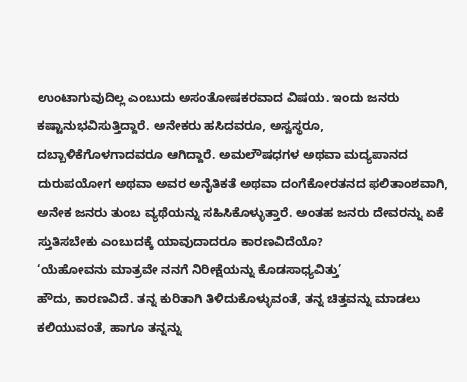ಉಂಟಾಗುವುದಿಲ್ಲ ಎಂಬುದು ಅಸಂತೋಷಕರವಾದ ವಿಷಯ. ಇಂದು ಜನರು ಕಷ್ಟಾನುಭವಿಸುತ್ತಿದ್ದಾರೆ. ಅನೇಕರು ಹಸಿದವರೂ, ಅಸ್ವಸ್ಥರೂ, ದಬ್ಬಾಳಿಕೆಗೊಳಗಾದವರೂ ಆಗಿದ್ದಾರೆ. ಅಮಲೌಷಧಗಳ ಅಥವಾ ಮದ್ಯಪಾನದ ದುರುಪಯೋಗ ಅಥವಾ ಅವರ ಅನೈತಿಕತೆ ಅಥವಾ ದಂಗೆಕೋರತನದ ಫಲಿತಾಂಶವಾಗಿ, ಅನೇಕ ಜನರು ತುಂಬ ವ್ಯಥೆಯನ್ನು ಸಹಿಸಿಕೊಳ್ಳುತ್ತಾರೆ. ಅಂತಹ ಜನರು ದೇವರನ್ನು ಏಕೆ ಸ್ತುತಿಸಬೇಕು ಎಂಬುದಕ್ಕೆ ಯಾವುದಾದರೂ ಕಾರಣವಿದೆಯೊ?
‘ಯೆಹೋವನು ಮಾತ್ರವೇ ನನಗೆ ನಿರೀಕ್ಷೆಯನ್ನು ಕೊಡಸಾಧ್ಯವಿತ್ತು’
ಹೌದು, ಕಾರಣವಿದೆ. ತನ್ನ ಕುರಿತಾಗಿ ತಿಳಿದುಕೊಳ್ಳುವಂತೆ, ತನ್ನ ಚಿತ್ತವನ್ನು ಮಾಡಲು ಕಲಿಯುವಂತೆ, ಹಾಗೂ ತನ್ನನ್ನು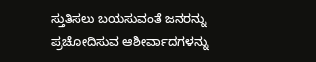ಸ್ತುತಿಸಲು ಬಯಸುವಂತೆ ಜನರನ್ನು ಪ್ರಚೋದಿಸುವ ಆಶೀರ್ವಾದಗಳನ್ನು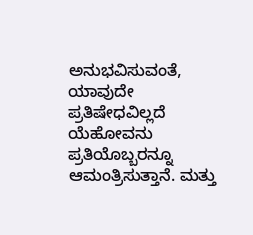ಅನುಭವಿಸುವಂತೆ, ಯಾವುದೇ ಪ್ರತಿಷೇಧವಿಲ್ಲದೆ ಯೆಹೋವನು ಪ್ರತಿಯೊಬ್ಬರನ್ನೂ ಆಮಂತ್ರಿಸುತ್ತಾನೆ. ಮತ್ತು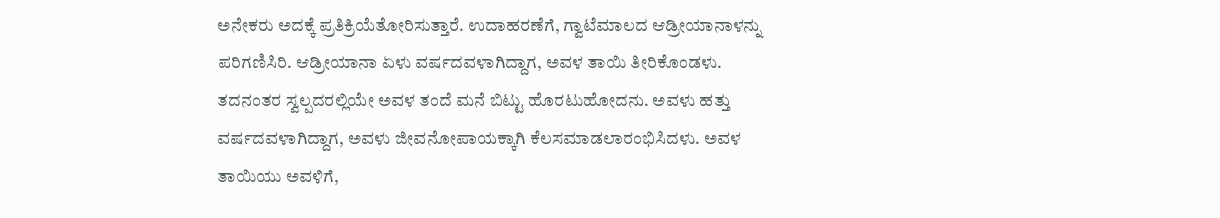ಅನೇಕರು ಅದಕ್ಕೆ ಪ್ರತಿಕ್ರಿಯೆತೋರಿಸುತ್ತಾರೆ. ಉದಾಹರಣೆಗೆ, ಗ್ವಾಟೆಮಾಲದ ಆಡ್ರೀಯಾನಾಳನ್ನು ಪರಿಗಣಿಸಿರಿ. ಆಡ್ರೀಯಾನಾ ಏಳು ವರ್ಷದವಳಾಗಿದ್ದಾಗ, ಅವಳ ತಾಯಿ ತೀರಿಕೊಂಡಳು. ತದನಂತರ ಸ್ವಲ್ಪದರಲ್ಲಿಯೇ ಅವಳ ತಂದೆ ಮನೆ ಬಿಟ್ಟು ಹೊರಟುಹೋದನು. ಅವಳು ಹತ್ತು ವರ್ಷದವಳಾಗಿದ್ದಾಗ, ಅವಳು ಜೀವನೋಪಾಯಕ್ಕಾಗಿ ಕೆಲಸಮಾಡಲಾರಂಭಿಸಿದಳು. ಅವಳ ತಾಯಿಯು ಅವಳಿಗೆ,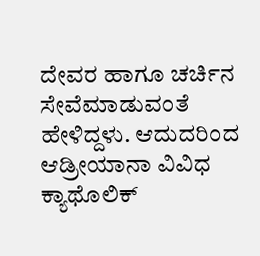ದೇವರ ಹಾಗೂ ಚರ್ಚಿನ ಸೇವೆಮಾಡುವಂತೆ ಹೇಳಿದ್ದಳು. ಆದುದರಿಂದ ಆಡ್ರೀಯಾನಾ ವಿವಿಧ ಕ್ಯಾಥೊಲಿಕ್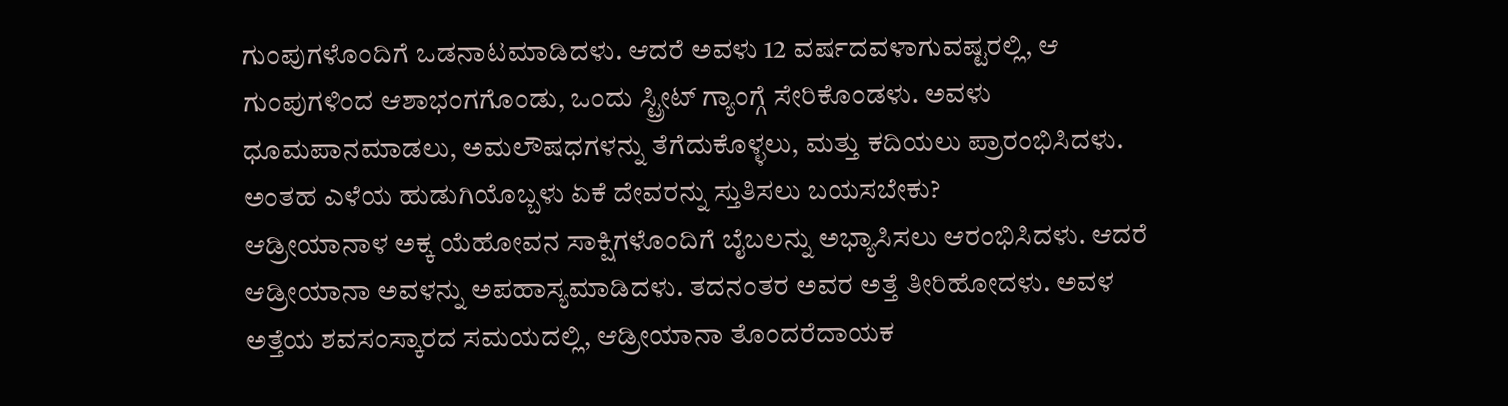ಗುಂಪುಗಳೊಂದಿಗೆ ಒಡನಾಟಮಾಡಿದಳು. ಆದರೆ ಅವಳು 12 ವರ್ಷದವಳಾಗುವಷ್ಟರಲ್ಲಿ, ಆ ಗುಂಪುಗಳಿಂದ ಆಶಾಭಂಗಗೊಂಡು, ಒಂದು ಸ್ಟ್ರೀಟ್ ಗ್ಯಾಂಗ್ಗೆ ಸೇರಿಕೊಂಡಳು. ಅವಳು ಧೂಮಪಾನಮಾಡಲು, ಅಮಲೌಷಧಗಳನ್ನು ತೆಗೆದುಕೊಳ್ಳಲು, ಮತ್ತು ಕದಿಯಲು ಪ್ರಾರಂಭಿಸಿದಳು. ಅಂತಹ ಎಳೆಯ ಹುಡುಗಿಯೊಬ್ಬಳು ಏಕೆ ದೇವರನ್ನು ಸ್ತುತಿಸಲು ಬಯಸಬೇಕು?
ಆಡ್ರೀಯಾನಾಳ ಅಕ್ಕ ಯೆಹೋವನ ಸಾಕ್ಷಿಗಳೊಂದಿಗೆ ಬೈಬಲನ್ನು ಅಭ್ಯಾಸಿಸಲು ಆರಂಭಿಸಿದಳು. ಆದರೆ ಆಡ್ರೀಯಾನಾ ಅವಳನ್ನು ಅಪಹಾಸ್ಯಮಾಡಿದಳು. ತದನಂತರ ಅವರ ಅತ್ತೆ ತೀರಿಹೋದಳು. ಅವಳ ಅತ್ತೆಯ ಶವಸಂಸ್ಕಾರದ ಸಮಯದಲ್ಲಿ, ಆಡ್ರೀಯಾನಾ ತೊಂದರೆದಾಯಕ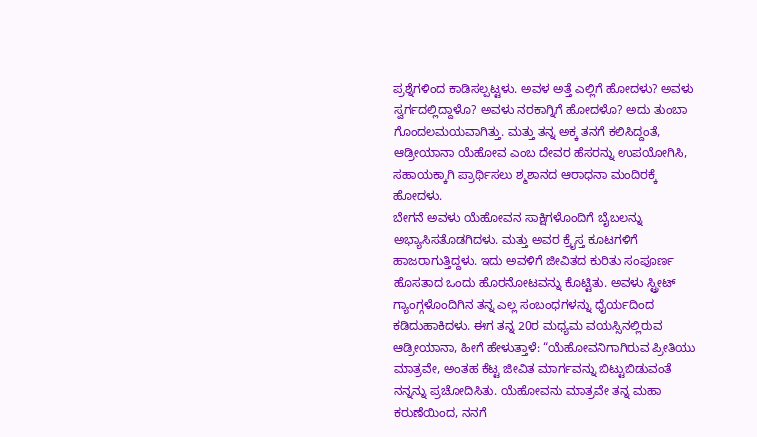ಪ್ರಶ್ನೆಗಳಿಂದ ಕಾಡಿಸಲ್ಪಟ್ಟಳು. ಅವಳ ಅತ್ತೆ ಎಲ್ಲಿಗೆ ಹೋದಳು? ಅವಳು ಸ್ವರ್ಗದಲ್ಲಿದ್ದಾಳೊ? ಅವಳು ನರಕಾಗ್ನಿಗೆ ಹೋದಳೊ? ಅದು ತುಂಬಾ ಗೊಂದಲಮಯವಾಗಿತ್ತು. ಮತ್ತು ತನ್ನ ಅಕ್ಕ ತನಗೆ ಕಲಿಸಿದ್ದಂತೆ, ಆಡ್ರೀಯಾನಾ ಯೆಹೋವ ಎಂಬ ದೇವರ ಹೆಸರನ್ನು ಉಪಯೋಗಿಸಿ, ಸಹಾಯಕ್ಕಾಗಿ ಪ್ರಾರ್ಥಿಸಲು ಶ್ಮಶಾನದ ಆರಾಧನಾ ಮಂದಿರಕ್ಕೆ ಹೋದಳು.
ಬೇಗನೆ ಅವಳು ಯೆಹೋವನ ಸಾಕ್ಷಿಗಳೊಂದಿಗೆ ಬೈಬಲನ್ನು ಅಭ್ಯಾಸಿಸತೊಡಗಿದಳು. ಮತ್ತು ಅವರ ಕ್ರೈಸ್ತ ಕೂಟಗಳಿಗೆ ಹಾಜರಾಗುತ್ತಿದ್ದಳು. ಇದು ಅವಳಿಗೆ ಜೀವಿತದ ಕುರಿತು ಸಂಪೂರ್ಣ ಹೊಸತಾದ ಒಂದು ಹೊರನೋಟವನ್ನು ಕೊಟ್ಟಿತು. ಅವಳು ಸ್ಟ್ರೀಟ್ ಗ್ಯಾಂಗ್ಗಳೊಂದಿಗಿನ ತನ್ನ ಎಲ್ಲ ಸಂಬಂಧಗಳನ್ನು ಧೈರ್ಯದಿಂದ ಕಡಿದುಹಾಕಿದಳು. ಈಗ ತನ್ನ 20ರ ಮಧ್ಯಮ ವಯಸ್ಸಿನಲ್ಲಿರುವ ಆಡ್ರೀಯಾನಾ, ಹೀಗೆ ಹೇಳುತ್ತಾಳೆ: “ಯೆಹೋವನಿಗಾಗಿರುವ ಪ್ರೀತಿಯು ಮಾತ್ರವೇ, ಅಂತಹ ಕೆಟ್ಟ ಜೀವಿತ ಮಾರ್ಗವನ್ನು ಬಿಟ್ಟುಬಿಡುವಂತೆ ನನ್ನನ್ನು ಪ್ರಚೋದಿಸಿತು. ಯೆಹೋವನು ಮಾತ್ರವೇ ತನ್ನ ಮಹಾ ಕರುಣೆಯಿಂದ, ನನಗೆ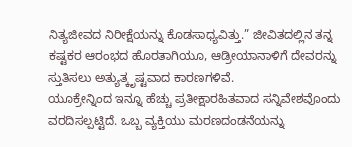ನಿತ್ಯಜೀವದ ನಿರೀಕ್ಷೆಯನ್ನು ಕೊಡಸಾಧ್ಯವಿತ್ತು.” ಜೀವಿತದಲ್ಲಿನ ತನ್ನ ಕಷ್ಟಕರ ಆರಂಭದ ಹೊರತಾಗಿಯೂ, ಆಡ್ರೀಯಾನಾಳಿಗೆ ದೇವರನ್ನು ಸ್ತುತಿಸಲು ಅತ್ಯುತ್ಕೃಷ್ಟವಾದ ಕಾರಣಗಳಿವೆ.
ಯೂಕ್ರೇನ್ನಿಂದ ಇನ್ನೂ ಹೆಚ್ಚು ಪ್ರತೀಕ್ಷಾರಹಿತವಾದ ಸನ್ನಿವೇಶವೊಂದು ವರದಿಸಲ್ಪಟ್ಟಿದೆ. ಒಬ್ಬ ವ್ಯಕ್ತಿಯು ಮರಣದಂಡನೆಯನ್ನು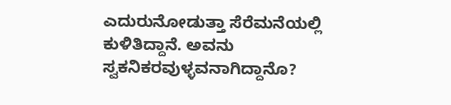ಎದುರುನೋಡುತ್ತಾ ಸೆರೆಮನೆಯಲ್ಲಿ ಕುಳಿತಿದ್ದಾನೆ. ಅವನು ಸ್ವಕನಿಕರವುಳ್ಳವನಾಗಿದ್ದಾನೊ?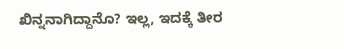ಖಿನ್ನನಾಗಿದ್ದಾನೊ? ಇಲ್ಲ, ಇದಕ್ಕೆ ತೀರ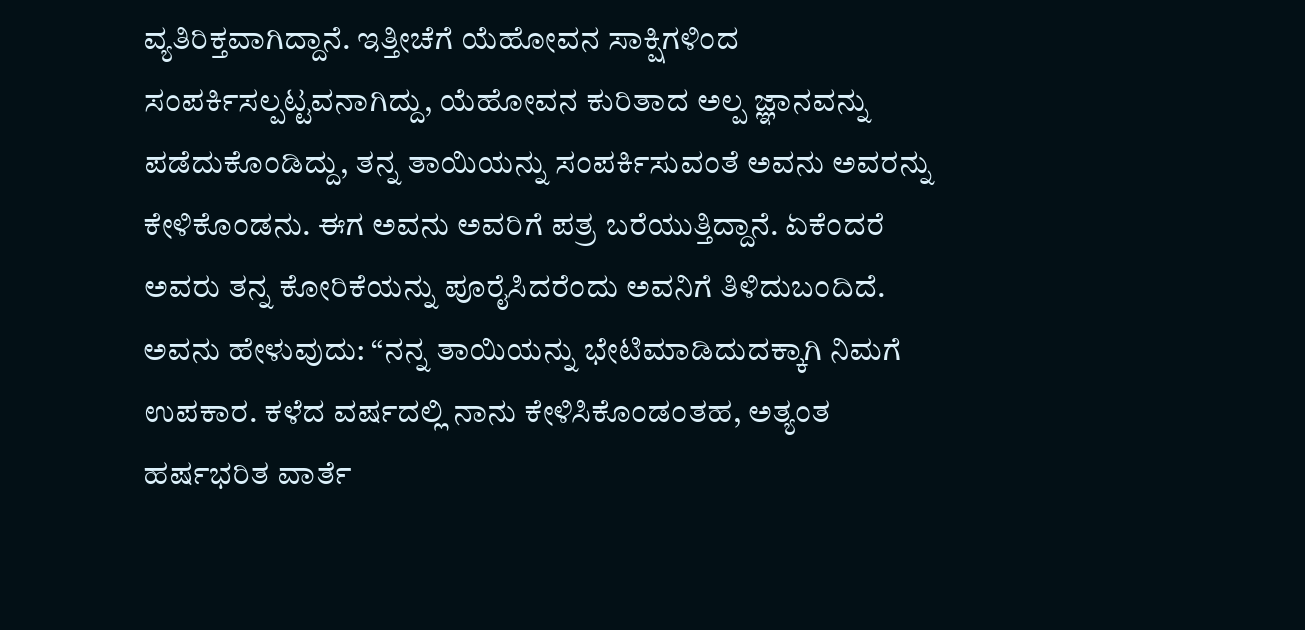ವ್ಯತಿರಿಕ್ತವಾಗಿದ್ದಾನೆ. ಇತ್ತೀಚೆಗೆ ಯೆಹೋವನ ಸಾಕ್ಷಿಗಳಿಂದ ಸಂಪರ್ಕಿಸಲ್ಪಟ್ಟವನಾಗಿದ್ದು, ಯೆಹೋವನ ಕುರಿತಾದ ಅಲ್ಪ ಜ್ಞಾನವನ್ನು ಪಡೆದುಕೊಂಡಿದ್ದು, ತನ್ನ ತಾಯಿಯನ್ನು ಸಂಪರ್ಕಿಸುವಂತೆ ಅವನು ಅವರನ್ನು ಕೇಳಿಕೊಂಡನು. ಈಗ ಅವನು ಅವರಿಗೆ ಪತ್ರ ಬರೆಯುತ್ತಿದ್ದಾನೆ. ಏಕೆಂದರೆ ಅವರು ತನ್ನ ಕೋರಿಕೆಯನ್ನು ಪೂರೈಸಿದರೆಂದು ಅವನಿಗೆ ತಿಳಿದುಬಂದಿದೆ. ಅವನು ಹೇಳುವುದು: “ನನ್ನ ತಾಯಿಯನ್ನು ಭೇಟಿಮಾಡಿದುದಕ್ಕಾಗಿ ನಿಮಗೆ ಉಪಕಾರ. ಕಳೆದ ವರ್ಷದಲ್ಲಿ ನಾನು ಕೇಳಿಸಿಕೊಂಡಂತಹ, ಅತ್ಯಂತ ಹರ್ಷಭರಿತ ವಾರ್ತೆ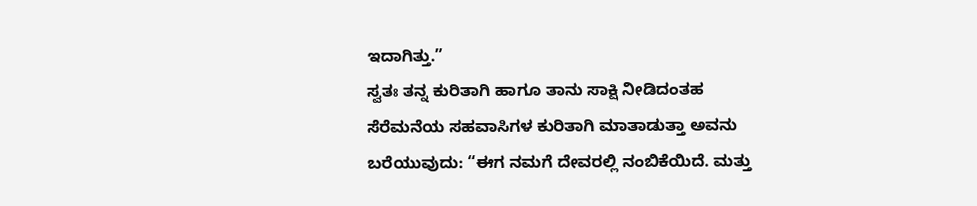ಇದಾಗಿತ್ತು.”
ಸ್ವತಃ ತನ್ನ ಕುರಿತಾಗಿ ಹಾಗೂ ತಾನು ಸಾಕ್ಷಿ ನೀಡಿದಂತಹ ಸೆರೆಮನೆಯ ಸಹವಾಸಿಗಳ ಕುರಿತಾಗಿ ಮಾತಾಡುತ್ತಾ ಅವನು ಬರೆಯುವುದು: “ಈಗ ನಮಗೆ ದೇವರಲ್ಲಿ ನಂಬಿಕೆಯಿದೆ. ಮತ್ತು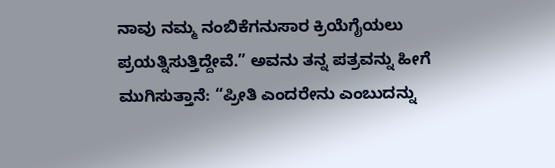ನಾವು ನಮ್ಮ ನಂಬಿಕೆಗನುಸಾರ ಕ್ರಿಯೆಗೈಯಲು ಪ್ರಯತ್ನಿಸುತ್ತಿದ್ದೇವೆ.” ಅವನು ತನ್ನ ಪತ್ರವನ್ನು ಹೀಗೆ ಮುಗಿಸುತ್ತಾನೆ: “ಪ್ರೀತಿ ಎಂದರೇನು ಎಂಬುದನ್ನು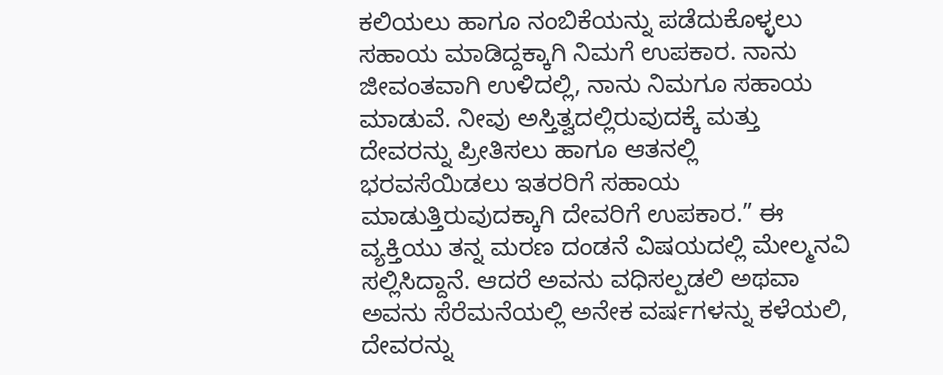ಕಲಿಯಲು ಹಾಗೂ ನಂಬಿಕೆಯನ್ನು ಪಡೆದುಕೊಳ್ಳಲು ಸಹಾಯ ಮಾಡಿದ್ದಕ್ಕಾಗಿ ನಿಮಗೆ ಉಪಕಾರ. ನಾನು ಜೀವಂತವಾಗಿ ಉಳಿದಲ್ಲಿ, ನಾನು ನಿಮಗೂ ಸಹಾಯ ಮಾಡುವೆ. ನೀವು ಅಸ್ತಿತ್ವದಲ್ಲಿರುವುದಕ್ಕೆ ಮತ್ತು ದೇವರನ್ನು ಪ್ರೀತಿಸಲು ಹಾಗೂ ಆತನಲ್ಲಿ ಭರವಸೆಯಿಡಲು ಇತರರಿಗೆ ಸಹಾಯ ಮಾಡುತ್ತಿರುವುದಕ್ಕಾಗಿ ದೇವರಿಗೆ ಉಪಕಾರ.” ಈ ವ್ಯಕ್ತಿಯು ತನ್ನ ಮರಣ ದಂಡನೆ ವಿಷಯದಲ್ಲಿ ಮೇಲ್ಮನವಿ ಸಲ್ಲಿಸಿದ್ದಾನೆ. ಆದರೆ ಅವನು ವಧಿಸಲ್ಪಡಲಿ ಅಥವಾ ಅವನು ಸೆರೆಮನೆಯಲ್ಲಿ ಅನೇಕ ವರ್ಷಗಳನ್ನು ಕಳೆಯಲಿ, ದೇವರನ್ನು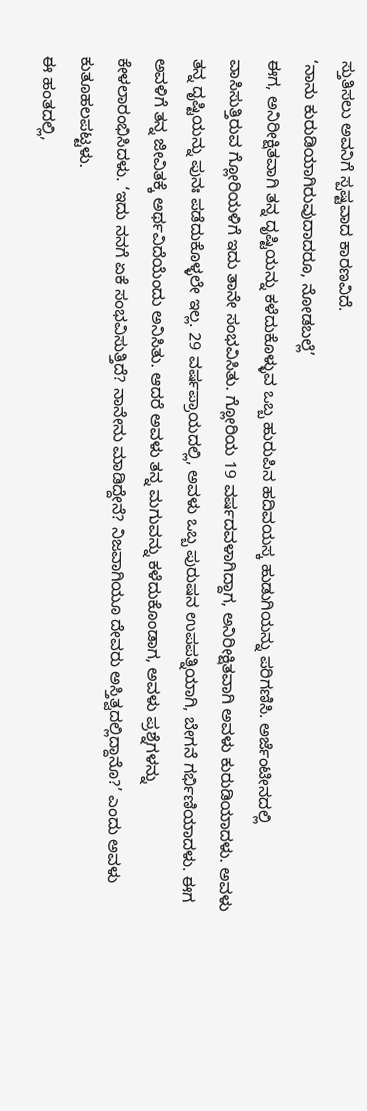ಸ್ತುತಿಸಲು ಅವನಿಗೆ ಸ್ಪಷ್ಟವಾದ ಕಾರಣವಿದೆ.
‘ನಾನು ಕುರುಡಿಯಾಗಿರುವುದಾದರೂ, ನೋಡಬಲ್ಲೆ’
ಈಗ, ಅನಿರೀಕ್ಷಿತವಾಗಿ ತನ್ನ ದೃಷ್ಟಿಯನ್ನು ಕಳೆದುಕೊಳ್ಳುವ ಒಬ್ಬ ಹುರುಪಿನ ಹದಿವಯಸ್ಕ ಹುಡುಗಿಯನ್ನು ಪರಿಗಣಿಸಿ. ಅರ್ಜೆಂಟೀನದಲ್ಲಿ ವಾಸಿಸುತ್ತಿರುವ ಗ್ಲೋರಿಯಳಿಗೆ ಇದು ತಾನೇ ಸಂಭವಿಸಿತು. ಗ್ಲೋರಿಯ 19 ವರ್ಷದವಳಾಗಿದ್ದಾಗ, ಅನಿರೀಕ್ಷಿತವಾಗಿ ಅವಳು ಕುರುಡಿಯಾದಳು. ಅವಳು ತನ್ನ ದೃಷ್ಟಿಯನ್ನು ಪುನಃ ಪಡೆದುಕೊಳ್ಳಲೇ ಇಲ್ಲ. 29 ವರ್ಷಪ್ರಾಯದಲ್ಲಿ, ಅವಳು ಒಬ್ಬ ಪುರುಷನ ಉಪಪತ್ನಿಯಾಗಿ, ಬೇಗನೆ ಗರ್ಭಿಣಿಯಾದಳು. ಈಗ ಅವಳಿಗೆ ತನ್ನ ಜೀವಿತಕ್ಕೆ ಅರ್ಥವಿದೆಯೆಂದು ಅನಿಸಿತು. ಆದರೆ ಅವಳು ತನ್ನ ಮಗುವನ್ನು ಕಳೆದುಕೊಂಡಾಗ, ಅವಳು ಪ್ರಶ್ನೆಗಳನ್ನು ಕೇಳಲಾರಂಭಿಸಿದಳು. ‘ಇದು ನನಗೆ ಏಕೆ ಸಂಭವಿಸುತ್ತಿದೆ? ನಾನೇನು ಮಾಡಿದ್ದೇನೆ? ನಿಜವಾಗಿಯೂ ದೇವರು ಅಸ್ತಿತ್ವದಲ್ಲಿದ್ದಾನೊ?’ ಎಂದು ಅವಳು ಕುತೂಹಲಪಟ್ಟಳು.
ಈ ಹಂತದಲ್ಲಿ,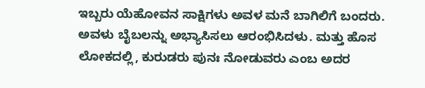ಇಬ್ಬರು ಯೆಹೋವನ ಸಾಕ್ಷಿಗಳು ಅವಳ ಮನೆ ಬಾಗಿಲಿಗೆ ಬಂದರು. ಅವಳು ಬೈಬಲನ್ನು ಅಭ್ಯಾಸಿಸಲು ಆರಂಭಿಸಿದಳು. ಮತ್ತು ಹೊಸ ಲೋಕದಲ್ಲಿ, ಕುರುಡರು ಪುನಃ ನೋಡುವರು ಎಂಬ ಅದರ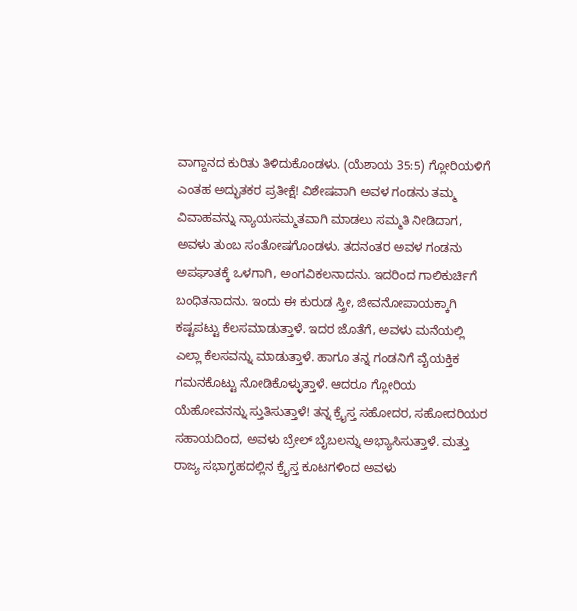ವಾಗ್ದಾನದ ಕುರಿತು ತಿಳಿದುಕೊಂಡಳು. (ಯೆಶಾಯ 35:5) ಗ್ಲೋರಿಯಳಿಗೆ ಎಂತಹ ಅದ್ಭುತಕರ ಪ್ರತೀಕ್ಷೆ! ವಿಶೇಷವಾಗಿ ಅವಳ ಗಂಡನು ತಮ್ಮ ವಿವಾಹವನ್ನು ನ್ಯಾಯಸಮ್ಮತವಾಗಿ ಮಾಡಲು ಸಮ್ಮತಿ ನೀಡಿದಾಗ, ಅವಳು ತುಂಬ ಸಂತೋಷಗೊಂಡಳು. ತದನಂತರ ಅವಳ ಗಂಡನು ಅಪಘಾತಕ್ಕೆ ಒಳಗಾಗಿ, ಅಂಗವಿಕಲನಾದನು. ಇದರಿಂದ ಗಾಲಿಕುರ್ಚಿಗೆ ಬಂಧಿತನಾದನು. ಇಂದು ಈ ಕುರುಡ ಸ್ತ್ರೀ, ಜೀವನೋಪಾಯಕ್ಕಾಗಿ ಕಷ್ಟಪಟ್ಟು ಕೆಲಸಮಾಡುತ್ತಾಳೆ. ಇದರ ಜೊತೆಗೆ, ಅವಳು ಮನೆಯಲ್ಲಿ ಎಲ್ಲಾ ಕೆಲಸವನ್ನು ಮಾಡುತ್ತಾಳೆ. ಹಾಗೂ ತನ್ನ ಗಂಡನಿಗೆ ವೈಯಕ್ತಿಕ ಗಮನಕೊಟ್ಟು ನೋಡಿಕೊಳ್ಳುತ್ತಾಳೆ. ಆದರೂ ಗ್ಲೋರಿಯ ಯೆಹೋವನನ್ನು ಸ್ತುತಿಸುತ್ತಾಳೆ! ತನ್ನ ಕ್ರೈಸ್ತ ಸಹೋದರ, ಸಹೋದರಿಯರ ಸಹಾಯದಿಂದ, ಅವಳು ಬ್ರೇಲ್ ಬೈಬಲನ್ನು ಅಭ್ಯಾಸಿಸುತ್ತಾಳೆ. ಮತ್ತು ರಾಜ್ಯ ಸಭಾಗೃಹದಲ್ಲಿನ ಕ್ರೈಸ್ತ ಕೂಟಗಳಿಂದ ಅವಳು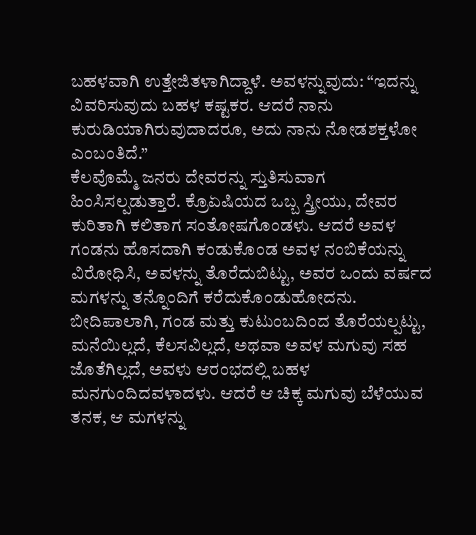ಬಹಳವಾಗಿ ಉತ್ತೇಜಿತಳಾಗಿದ್ದಾಳೆ. ಅವಳನ್ನುವುದು: “ಇದನ್ನು ವಿವರಿಸುವುದು ಬಹಳ ಕಷ್ಟಕರ. ಆದರೆ ನಾನು ಕುರುಡಿಯಾಗಿರುವುದಾದರೂ, ಅದು ನಾನು ನೋಡಶಕ್ತಳೋ ಎಂಬಂತಿದೆ.”
ಕೆಲವೊಮ್ಮೆ ಜನರು ದೇವರನ್ನು ಸ್ತುತಿಸುವಾಗ ಹಿಂಸಿಸಲ್ಪಡುತ್ತಾರೆ. ಕ್ರೊಏಷಿಯದ ಒಬ್ಬ ಸ್ತ್ರೀಯು, ದೇವರ ಕುರಿತಾಗಿ ಕಲಿತಾಗ ಸಂತೋಷಗೊಂಡಳು. ಆದರೆ ಅವಳ ಗಂಡನು ಹೊಸದಾಗಿ ಕಂಡುಕೊಂಡ ಅವಳ ನಂಬಿಕೆಯನ್ನು ವಿರೋಧಿಸಿ, ಅವಳನ್ನು ತೊರೆದುಬಿಟ್ಟು, ಅವರ ಒಂದು ವರ್ಷದ ಮಗಳನ್ನು ತನ್ನೊಂದಿಗೆ ಕರೆದುಕೊಂಡುಹೋದನು. ಬೀದಿಪಾಲಾಗಿ, ಗಂಡ ಮತ್ತು ಕುಟುಂಬದಿಂದ ತೊರೆಯಲ್ಪಟ್ಟು, ಮನೆಯಿಲ್ಲದೆ, ಕೆಲಸವಿಲ್ಲದೆ, ಅಥವಾ ಅವಳ ಮಗುವು ಸಹ ಜೊತೆಗಿಲ್ಲದೆ, ಅವಳು ಆರಂಭದಲ್ಲಿ ಬಹಳ ಮನಗುಂದಿದವಳಾದಳು. ಆದರೆ ಆ ಚಿಕ್ಕ ಮಗುವು ಬೆಳೆಯುವ ತನಕ, ಆ ಮಗಳನ್ನು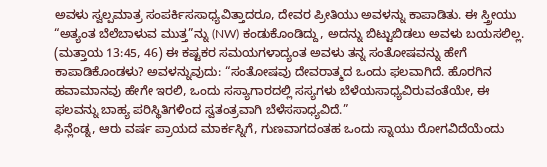ಅವಳು ಸ್ವಲ್ಪಮಾತ್ರ ಸಂಪರ್ಕಿಸಸಾಧ್ಯವಿತ್ತಾದರೂ, ದೇವರ ಪ್ರೀತಿಯು ಅವಳನ್ನು ಕಾಪಾಡಿತು. ಈ ಸ್ತ್ರೀಯು “ಅತ್ಯಂತ ಬೆಲೆಬಾಳುವ ಮುತ್ತ”ನ್ನು (NW) ಕಂಡುಕೊಂಡಿದ್ದು, ಅದನ್ನು ಬಿಟ್ಟುಬಿಡಲು ಅವಳು ಬಯಸಲಿಲ್ಲ. (ಮತ್ತಾಯ 13:45, 46) ಈ ಕಷ್ಟಕರ ಸಮಯಗಳಾದ್ಯಂತ ಅವಳು ತನ್ನ ಸಂತೋಷವನ್ನು ಹೇಗೆ ಕಾಪಾಡಿಕೊಂಡಳು? ಅವಳನ್ನುವುದು: “ಸಂತೋಷವು ದೇವರಾತ್ಮದ ಒಂದು ಫಲವಾಗಿದೆ. ಹೊರಗಿನ ಹವಾಮಾನವು ಹೇಗೇ ಇರಲಿ, ಒಂದು ಸಸ್ಯಾಗಾರದಲ್ಲಿ ಸಸ್ಯಗಳು ಬೆಳೆಯಸಾಧ್ಯವಿರುವಂತೆಯೇ, ಈ ಫಲವನ್ನು ಬಾಹ್ಯ ಪರಿಸ್ಥಿತಿಗಳಿಂದ ಸ್ವತಂತ್ರವಾಗಿ ಬೆಳೆಸಸಾಧ್ಯವಿದೆ.”
ಫಿನ್ಲೆಂಡ್ನ, ಆರು ವರ್ಷ ಪ್ರಾಯದ ಮಾರ್ಕಸ್ನಿಗೆ, ಗುಣವಾಗದಂತಹ ಒಂದು ಸ್ನಾಯು ರೋಗವಿದೆಯೆಂದು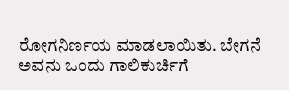ರೋಗನಿರ್ಣಯ ಮಾಡಲಾಯಿತು. ಬೇಗನೆ ಅವನು ಒಂದು ಗಾಲಿಕುರ್ಚಿಗೆ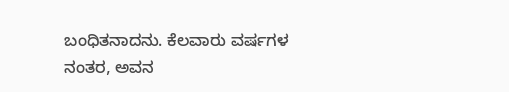ಬಂಧಿತನಾದನು. ಕೆಲವಾರು ವರ್ಷಗಳ ನಂತರ, ಅವನ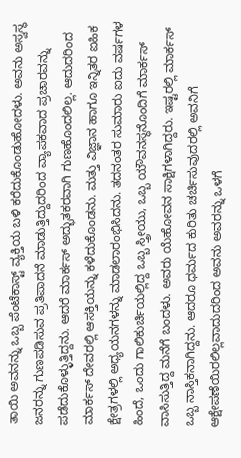ತಾಯಿ ಅವನನ್ನು ಒಬ್ಬ ಪೆಂಟೆಕಾಸ್ಟ್ ವ್ಯಕ್ತಿಯ ಬಳಿ ಕರೆದುಕೊಂಡುಹೋದಳು. ಅವನು ಅಸ್ವಸ್ಥ ಜನರನ್ನು ಗುಣಪಡಿಸುವ ಪ್ರತಿಪಾದನೆ ಮಾಡುತ್ತಿದ್ದುದರಿಂದ ವ್ಯಾಪಕವಾದ ಪ್ರಚಾರವನ್ನು ಪಡೆದುಕೊಳ್ಳುತ್ತಿದ್ದನು. ಆದರೆ ಮಾರ್ಕಸ್ ಅದ್ಭುತಕರವಾಗಿ ಗುಣಹೊಂದಲಿಲ್ಲ. ಆದುದರಿಂದ ಮಾರ್ಕಸ್ ದೇವರಲ್ಲಿ ಆಸಕ್ತಿಯನ್ನು ಕಳೆದುಕೊಂಡನು. ಮತ್ತು ವಿಜ್ಞಾನ ಹಾಗೂ ಇನ್ನಿತರ ಐಹಿಕ ಕ್ಷೇತ್ರಗಳಲ್ಲಿ ಅಧ್ಯಯನಗಳನ್ನು ಮಾಡಲಾರಂಭಿಸಿದನು. ತದನಂತರ ಸುಮಾರು ಐದು ವರ್ಷಗಳ ಹಿಂದೆ, ಒಂದು ಗಾಲಿಕುರ್ಚಿಯಲ್ಲಿದ್ದ ಒಬ್ಬ ಸ್ತ್ರೀಯು, ಒಬ್ಬ ಯೌವನಸ್ಥನೊಂದಿಗೆ ಮಾರ್ಕಸ್ ವಾಸಿಸುತ್ತಿದ್ದ ಮನೆಗೆ ಬಂದಳು. ಅವರು ಯೆಹೋವನ ಸಾಕ್ಷಿಗಳಾಗಿದ್ದರು. ಇಷ್ಟರಲ್ಲಿ ಮಾರ್ಕಸ್ ಒಬ್ಬ ನಾಸ್ತಿಕನಾಗಿದ್ದನು. ಆದರೂ ಧರ್ಮದ ಕುರಿತು ಚರ್ಚಿಸುವುದರಲ್ಲಿ ಅವನಿಗೆ ಆಕ್ಷೇಪಣೆಯಿರಲಿಲ್ಲವಾದುದರಿಂದ ಅವನು ಅವರನ್ನು ಒಳಗೆ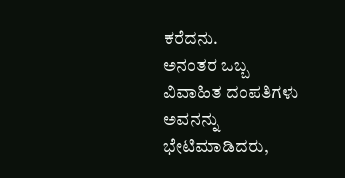ಕರೆದನು.
ಅನಂತರ ಒಬ್ಬ ವಿವಾಹಿತ ದಂಪತಿಗಳು ಅವನನ್ನು ಭೇಟಿಮಾಡಿದರು,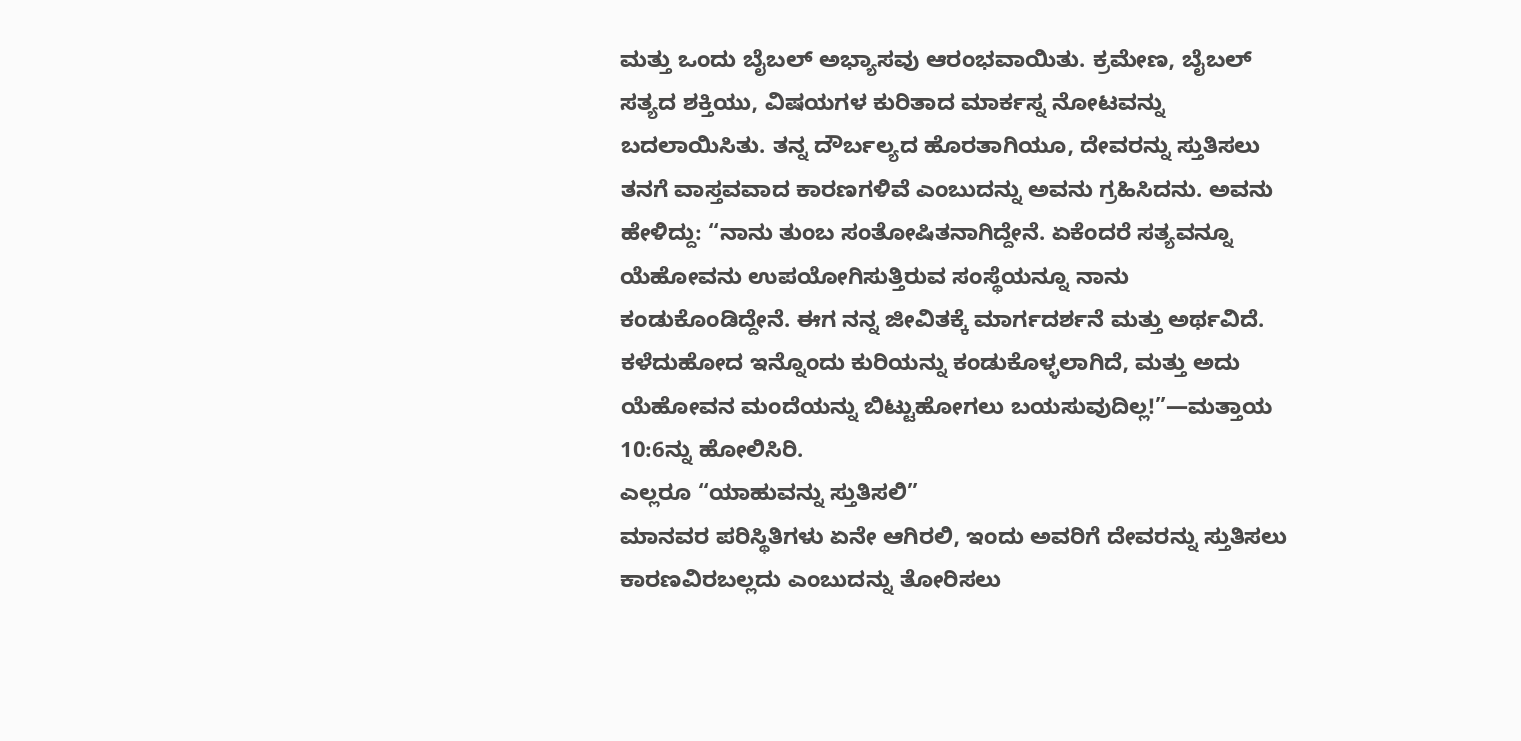ಮತ್ತು ಒಂದು ಬೈಬಲ್ ಅಭ್ಯಾಸವು ಆರಂಭವಾಯಿತು. ಕ್ರಮೇಣ, ಬೈಬಲ್ ಸತ್ಯದ ಶಕ್ತಿಯು, ವಿಷಯಗಳ ಕುರಿತಾದ ಮಾರ್ಕಸ್ನ ನೋಟವನ್ನು ಬದಲಾಯಿಸಿತು. ತನ್ನ ದೌರ್ಬಲ್ಯದ ಹೊರತಾಗಿಯೂ, ದೇವರನ್ನು ಸ್ತುತಿಸಲು ತನಗೆ ವಾಸ್ತವವಾದ ಕಾರಣಗಳಿವೆ ಎಂಬುದನ್ನು ಅವನು ಗ್ರಹಿಸಿದನು. ಅವನು ಹೇಳಿದ್ದು: “ನಾನು ತುಂಬ ಸಂತೋಷಿತನಾಗಿದ್ದೇನೆ. ಏಕೆಂದರೆ ಸತ್ಯವನ್ನೂ ಯೆಹೋವನು ಉಪಯೋಗಿಸುತ್ತಿರುವ ಸಂಸ್ಥೆಯನ್ನೂ ನಾನು ಕಂಡುಕೊಂಡಿದ್ದೇನೆ. ಈಗ ನನ್ನ ಜೀವಿತಕ್ಕೆ ಮಾರ್ಗದರ್ಶನೆ ಮತ್ತು ಅರ್ಥವಿದೆ. ಕಳೆದುಹೋದ ಇನ್ನೊಂದು ಕುರಿಯನ್ನು ಕಂಡುಕೊಳ್ಳಲಾಗಿದೆ, ಮತ್ತು ಅದು ಯೆಹೋವನ ಮಂದೆಯನ್ನು ಬಿಟ್ಟುಹೋಗಲು ಬಯಸುವುದಿಲ್ಲ!”—ಮತ್ತಾಯ 10:6ನ್ನು ಹೋಲಿಸಿರಿ.
ಎಲ್ಲರೂ “ಯಾಹುವನ್ನು ಸ್ತುತಿಸಲಿ”
ಮಾನವರ ಪರಿಸ್ಥಿತಿಗಳು ಏನೇ ಆಗಿರಲಿ, ಇಂದು ಅವರಿಗೆ ದೇವರನ್ನು ಸ್ತುತಿಸಲು ಕಾರಣವಿರಬಲ್ಲದು ಎಂಬುದನ್ನು ತೋರಿಸಲು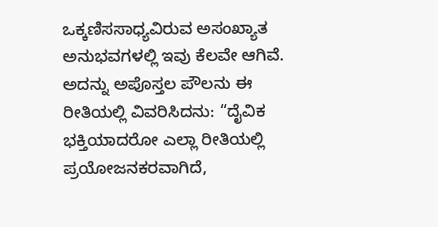ಒಕ್ಕಣಿಸಸಾಧ್ಯವಿರುವ ಅಸಂಖ್ಯಾತ ಅನುಭವಗಳಲ್ಲಿ ಇವು ಕೆಲವೇ ಆಗಿವೆ. ಅದನ್ನು ಅಪೊಸ್ತಲ ಪೌಲನು ಈ ರೀತಿಯಲ್ಲಿ ವಿವರಿಸಿದನು: “ದೈವಿಕ ಭಕ್ತಿಯಾದರೋ ಎಲ್ಲಾ ರೀತಿಯಲ್ಲಿ ಪ್ರಯೋಜನಕರವಾಗಿದೆ,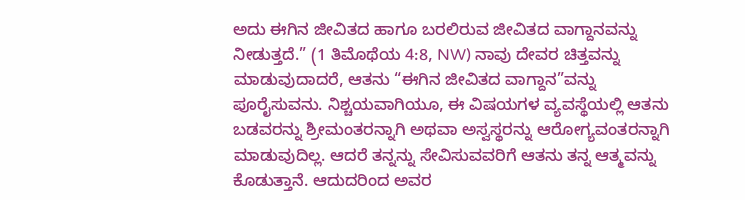ಅದು ಈಗಿನ ಜೀವಿತದ ಹಾಗೂ ಬರಲಿರುವ ಜೀವಿತದ ವಾಗ್ದಾನವನ್ನು ನೀಡುತ್ತದೆ.” (1 ತಿಮೊಥೆಯ 4:8, NW) ನಾವು ದೇವರ ಚಿತ್ತವನ್ನು ಮಾಡುವುದಾದರೆ, ಆತನು “ಈಗಿನ ಜೀವಿತದ ವಾಗ್ದಾನ”ವನ್ನು ಪೂರೈಸುವನು. ನಿಶ್ಚಯವಾಗಿಯೂ, ಈ ವಿಷಯಗಳ ವ್ಯವಸ್ಥೆಯಲ್ಲಿ ಆತನು ಬಡವರನ್ನು ಶ್ರೀಮಂತರನ್ನಾಗಿ ಅಥವಾ ಅಸ್ವಸ್ಥರನ್ನು ಆರೋಗ್ಯವಂತರನ್ನಾಗಿ ಮಾಡುವುದಿಲ್ಲ. ಆದರೆ ತನ್ನನ್ನು ಸೇವಿಸುವವರಿಗೆ ಆತನು ತನ್ನ ಆತ್ಮವನ್ನು ಕೊಡುತ್ತಾನೆ. ಆದುದರಿಂದ ಅವರ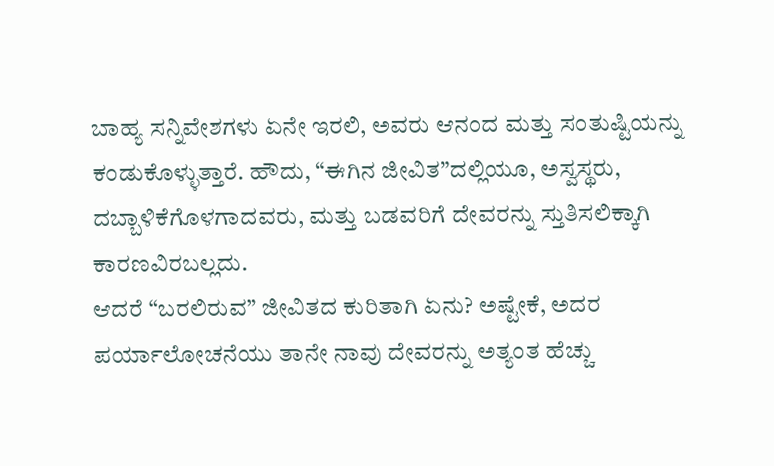ಬಾಹ್ಯ ಸನ್ನಿವೇಶಗಳು ಏನೇ ಇರಲಿ, ಅವರು ಆನಂದ ಮತ್ತು ಸಂತುಷ್ಟಿಯನ್ನು ಕಂಡುಕೊಳ್ಳುತ್ತಾರೆ. ಹೌದು, “ಈಗಿನ ಜೀವಿತ”ದಲ್ಲಿಯೂ, ಅಸ್ವಸ್ಥರು, ದಬ್ಬಾಳಿಕೆಗೊಳಗಾದವರು, ಮತ್ತು ಬಡವರಿಗೆ ದೇವರನ್ನು ಸ್ತುತಿಸಲಿಕ್ಕಾಗಿ ಕಾರಣವಿರಬಲ್ಲದು.
ಆದರೆ “ಬರಲಿರುವ” ಜೀವಿತದ ಕುರಿತಾಗಿ ಏನು? ಅಷ್ಟೇಕೆ, ಅದರ ಪರ್ಯಾಲೋಚನೆಯು ತಾನೇ ನಾವು ದೇವರನ್ನು ಅತ್ಯಂತ ಹೆಚ್ಚು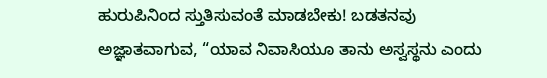ಹುರುಪಿನಿಂದ ಸ್ತುತಿಸುವಂತೆ ಮಾಡಬೇಕು! ಬಡತನವು ಅಜ್ಞಾತವಾಗುವ, “ಯಾವ ನಿವಾಸಿಯೂ ತಾನು ಅಸ್ವಸ್ಥನು ಎಂದು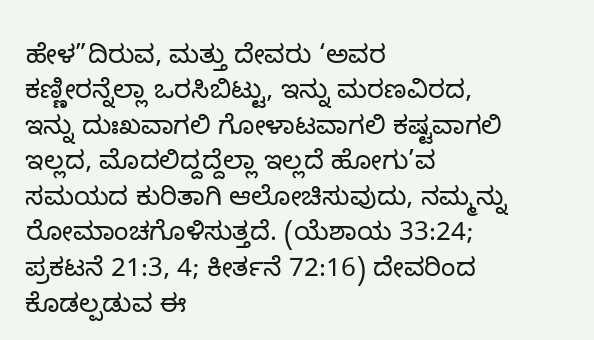ಹೇಳ”ದಿರುವ, ಮತ್ತು ದೇವರು ‘ಅವರ ಕಣ್ಣೀರನ್ನೆಲ್ಲಾ ಒರಸಿಬಿಟ್ಟು, ಇನ್ನು ಮರಣವಿರದ, ಇನ್ನು ದುಃಖವಾಗಲಿ ಗೋಳಾಟವಾಗಲಿ ಕಷ್ಟವಾಗಲಿ ಇಲ್ಲದ, ಮೊದಲಿದ್ದದ್ದೆಲ್ಲಾ ಇಲ್ಲದೆ ಹೋಗು’ವ ಸಮಯದ ಕುರಿತಾಗಿ ಆಲೋಚಿಸುವುದು, ನಮ್ಮನ್ನು ರೋಮಾಂಚಗೊಳಿಸುತ್ತದೆ. (ಯೆಶಾಯ 33:24; ಪ್ರಕಟನೆ 21:3, 4; ಕೀರ್ತನೆ 72:16) ದೇವರಿಂದ ಕೊಡಲ್ಪಡುವ ಈ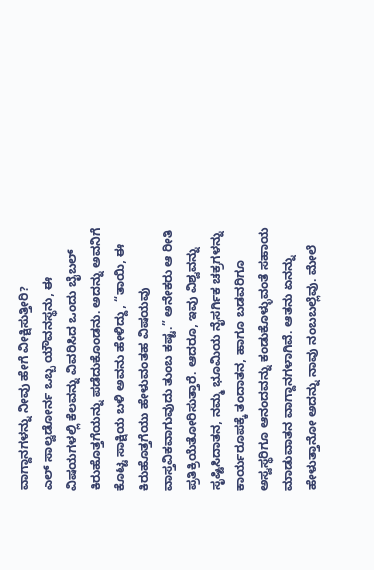ವಾಗ್ದಾನಗಳನ್ನು ನೀವು ಹೇಗೆ ವೀಕ್ಷಿಸುತ್ತೀರಿ?
ಎಲ್ ಸಾಲ್ವಡೋರ್ನ ಒಬ್ಬ ಯೌವನಸ್ಥನು, ಈ ವಿಷಯಗಳಲ್ಲಿ ಕೆಲವನ್ನು ವಿವರಿಸಿದ ಒಂದು ಬೈಬಲ್ ಕಿರುಹೊತ್ತಗೆಯನ್ನು ಪಡೆದುಕೊಂಡನು. ಅದನ್ನು ಅವನಿಗೆ ಕೊಟ್ಟ ಸಾಕ್ಷಿಯ ಬಳಿ ಅವನು ಹೇಳಿದ್ದು, “ತಾಯಿ, ಈ ಕಿರುಹೊತ್ತಗೆಯು ಹೇಳುವಂತಹ ವಿಷಯವು ವಾಸ್ತವಿಕವಾಗುವುದು ತುಂಬ ಕಷ್ಟ.” ಅನೇಕರು ಆ ರೀತಿ ಪ್ರತಿಕ್ರಿಯೆತೋರಿಸುತ್ತಾರೆ. ಆದರೂ, ಇವು ವಿಶ್ವವನ್ನು ಸೃಷ್ಟಿಸಿದಾತನ, ನಮ್ಮ ಭೂಮಿಯ ನೈಸರ್ಗಿಕ ಚಕ್ರಗಳನ್ನು ಕಾರ್ಯರೂಪಕ್ಕೆ ತಂದಾತನ, ಹಾಗೂ ಬಡವರಿಗೂ ಅಸ್ವಸ್ಥರಿಗೂ ಆನಂದವನ್ನು ಕಂಡುಕೊಳ್ಳುವಂತೆ ಸಹಾಯ ಮಾಡುವಾತನ ವಾಗ್ದಾನಗಳಾಗಿವೆ. ಆತನು ಏನನ್ನು ಹೇಳುತ್ತಾನೋ ಅದನ್ನು ನಾವು ನಂಬಬಲ್ಲೆವು. ಮೇಲೆ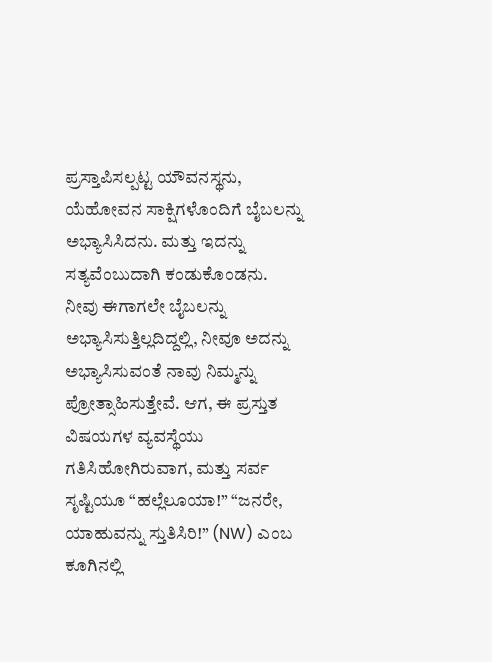ಪ್ರಸ್ತಾಪಿಸಲ್ಪಟ್ಟ ಯೌವನಸ್ಥನು, ಯೆಹೋವನ ಸಾಕ್ಷಿಗಳೊಂದಿಗೆ ಬೈಬಲನ್ನು ಅಭ್ಯಾಸಿಸಿದನು. ಮತ್ತು ಇದನ್ನು ಸತ್ಯವೆಂಬುದಾಗಿ ಕಂಡುಕೊಂಡನು. ನೀವು ಈಗಾಗಲೇ ಬೈಬಲನ್ನು ಅಭ್ಯಾಸಿಸುತ್ತಿಲ್ಲದಿದ್ದಲ್ಲಿ, ನೀವೂ ಅದನ್ನು ಅಭ್ಯಾಸಿಸುವಂತೆ ನಾವು ನಿಮ್ಮನ್ನು ಪ್ರೋತ್ಸಾಹಿಸುತ್ತೇವೆ. ಆಗ, ಈ ಪ್ರಸ್ತುತ ವಿಷಯಗಳ ವ್ಯವಸ್ಥೆಯು ಗತಿಸಿಹೋಗಿರುವಾಗ, ಮತ್ತು ಸರ್ವ ಸೃಷ್ಟಿಯೂ “ಹಲ್ಲೆಲೂಯಾ!” “ಜನರೇ, ಯಾಹುವನ್ನು ಸ್ತುತಿಸಿರಿ!” (NW) ಎಂಬ ಕೂಗಿನಲ್ಲಿ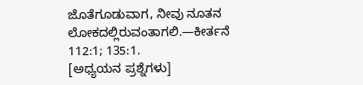ಜೊತೆಗೂಡುವಾಗ, ನೀವು ನೂತನ ಲೋಕದಲ್ಲಿರುವಂತಾಗಲಿ.—ಕೀರ್ತನೆ 112:1; 135:1.
[ಅಧ್ಯಯನ ಪ್ರಶ್ನೆಗಳು]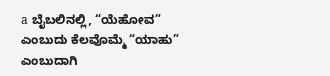a ಬೈಬಲಿನಲ್ಲಿ, “ಯೆಹೋವ” ಎಂಬುದು ಕೆಲವೊಮ್ಮೆ “ಯಾಹು” ಎಂಬುದಾಗಿ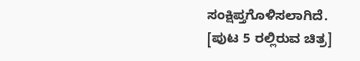ಸಂಕ್ಷಿಪ್ತಗೊಳಿಸಲಾಗಿದೆ.
[ಪುಟ 5 ರಲ್ಲಿರುವ ಚಿತ್ರ]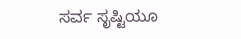ಸರ್ವ ಸೃಷ್ಟಿಯೂ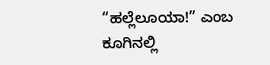“ಹಲ್ಲೆಲೂಯಾ!” ಎಂಬ ಕೂಗಿನಲ್ಲಿ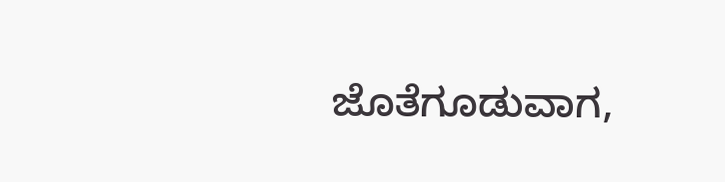ಜೊತೆಗೂಡುವಾಗ,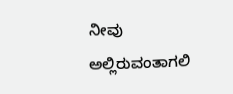ನೀವು ಅಲ್ಲಿರುವಂತಾಗಲಿ